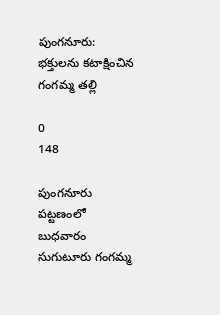పుంగనూరు: భక్తులను కటాక్షించిన గంగమ్మ తల్లి

0
148

పుంగనూరు పట్టణంలో బుధవారం సుగుటూరు గంగమ్మ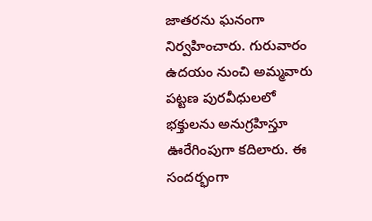జాతరను ఘనంగా నిర్వహించారు. గురువారం ఉదయం నుంచి అమ్మవారు పట్టణ పురవీధులలో భక్తులను అనుగ్రహిస్తూ ఊరేగింపుగా కదిలారు. ఈ సందర్భంగా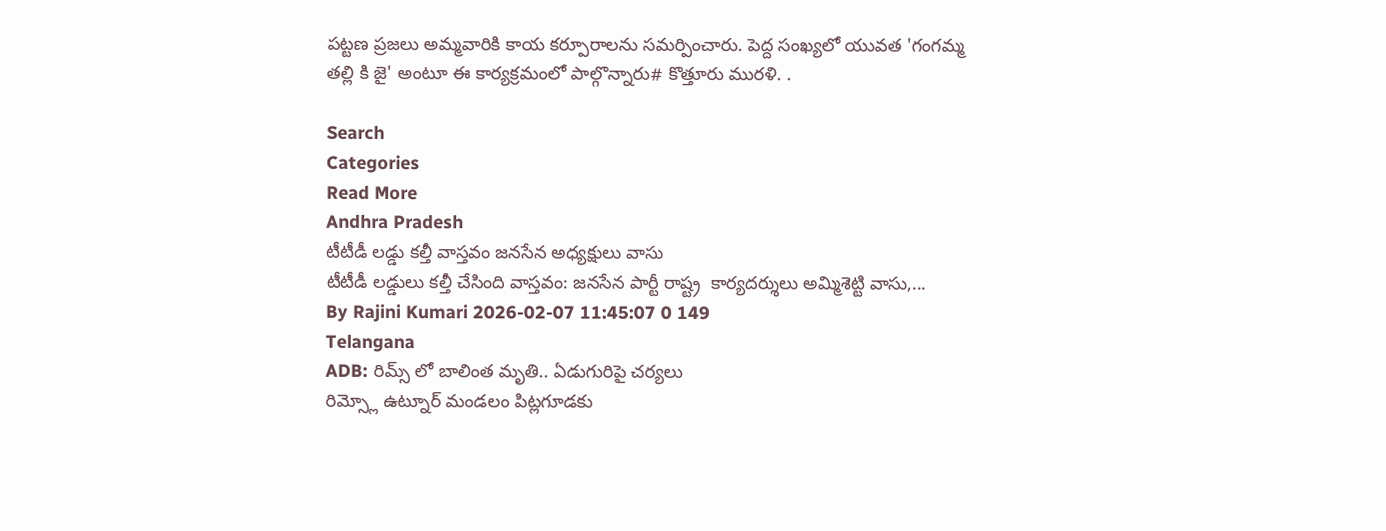పట్టణ ప్రజలు అమ్మవారికి కాయ కర్పూరాలను సమర్పించారు. పెద్ద సంఖ్యలో యువత 'గంగమ్మ తల్లి కి జై' అంటూ ఈ కార్యక్రమంలో పాల్గొన్నారు# కొత్తూరు మురళి. .

Search
Categories
Read More
Andhra Pradesh
టీటీడీ లడ్డు కల్తీ వాస్తవం జనసేన అధ్యక్షులు వాసు
టీటీడీ లడ్డులు కల్తీ చేసింది వాస్తవం: జనసేన పార్టీ రాష్ట్ర  కార్యదర్శులు అమ్మిశెట్టి వాసు,...
By Rajini Kumari 2026-02-07 11:45:07 0 149
Telangana
ADB: రిమ్స్ లో బాలింత మృతి.. ఏడుగురిపై చర్యలు
రిమ్స్లో ఉట్నూర్ మండలం పిట్లగూడకు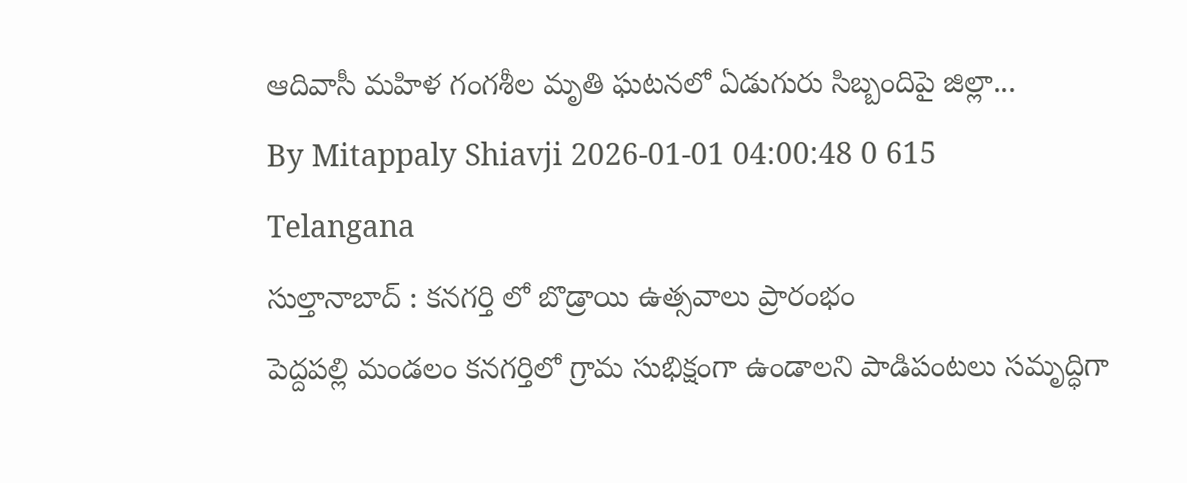ఆదివాసీ మహిళ గంగశీల మృతి ఘటనలో ఏడుగురు సిబ్బందిపై జిల్లా...
By Mitappaly Shiavji 2026-01-01 04:00:48 0 615
Telangana
సుల్తానాబాద్ : కనగర్తి లో బొడ్రాయి ఉత్సవాలు ప్రారంభం
పెద్దపల్లి మండలం కనగర్తిలో గ్రామ సుభిక్షంగా ఉండాలని పాడిపంటలు సమృద్ధిగా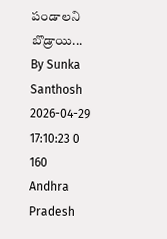పండాలని బొడ్రాయి...
By Sunka Santhosh 2026-04-29 17:10:23 0 160
Andhra Pradesh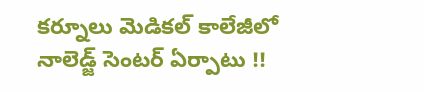కర్నూలు మెడికల్ కాలేజీలో నాలెడ్జ్ సెంటర్ ఏర్పాటు !!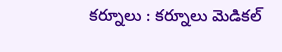కర్నూలు : కర్నూలు మెడికల్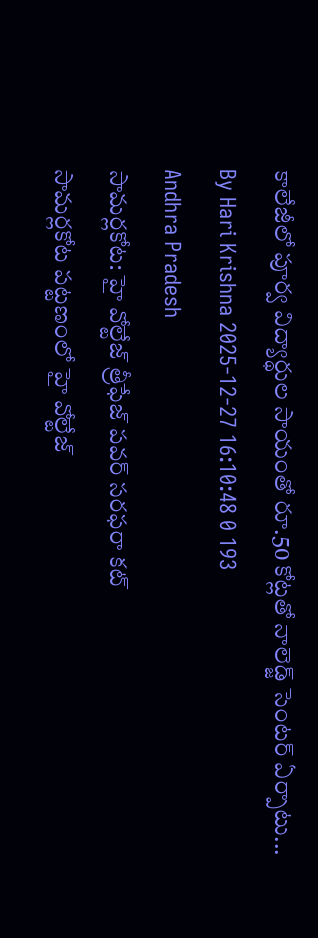కాలేజీలో పూర్వ విద్యార్థుల సాయంతో రూ.50 కోట్లతో నాలెడ్జ్ సెంటర్ ఏర్పాటు...
By Hari Krishna 2025-12-27 16:10:48 0 193
Andhra Pradesh
సామర్లకోట: హై వోల్టేజ్ త్రీఫేజ్ పవర్ సరఫరా కట్
సామర్లకోట పట్టణంలో హై వోల్టేజ్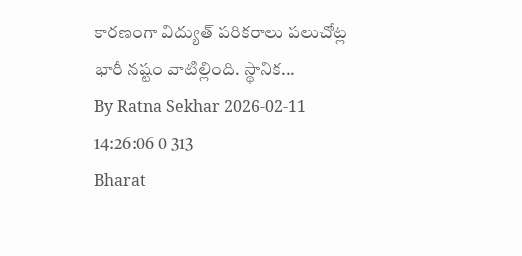కారణంగా విద్యుత్ పరికరాలు పలుచోట్ల భారీ నష్టం వాటిల్లింది. స్థానిక...
By Ratna Sekhar 2026-02-11 14:26:06 0 313
Bharat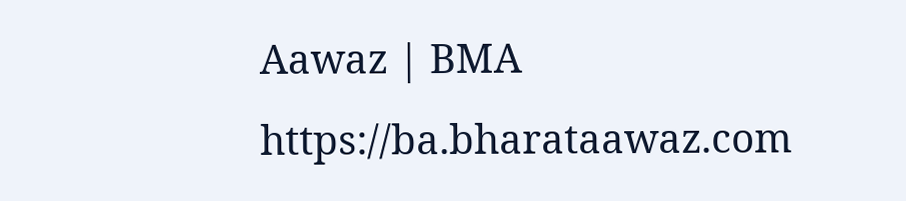Aawaz | BMA https://ba.bharataawaz.com